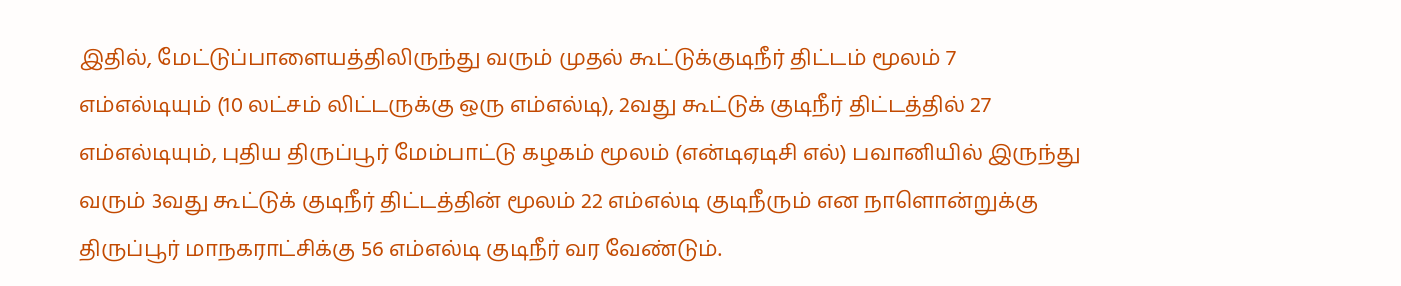இதில், மேட்டுப்பாளையத்திலிருந்து வரும் முதல் கூட்டுக்குடிநீர் திட்டம் மூலம் 7 எம்எல்டியும் (10 லட்சம் லிட்டருக்கு ஒரு எம்எல்டி), 2வது கூட்டுக் குடிநீர் திட்டத்தில் 27 எம்எல்டியும், புதிய திருப்பூர் மேம்பாட்டு கழகம் மூலம் (என்டிஏடிசி எல்) பவானியில் இருந்து வரும் 3வது கூட்டுக் குடிநீர் திட்டத்தின் மூலம் 22 எம்எல்டி குடிநீரும் என நாளொன்றுக்கு திருப்பூர் மாநகராட்சிக்கு 56 எம்எல்டி குடிநீர் வர வேண்டும்.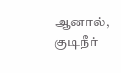ஆனால், குடிநீர்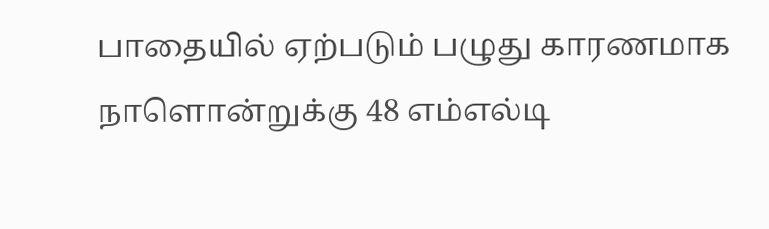பாதையில் ஏற்படும் பழுது காரணமாக நாளொன்றுக்கு 48 எம்எல்டி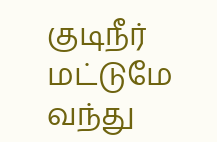குடிநீர் மட்டுமே வந்து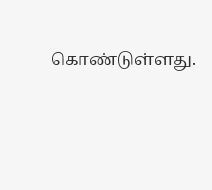கொண்டுள்ளது.